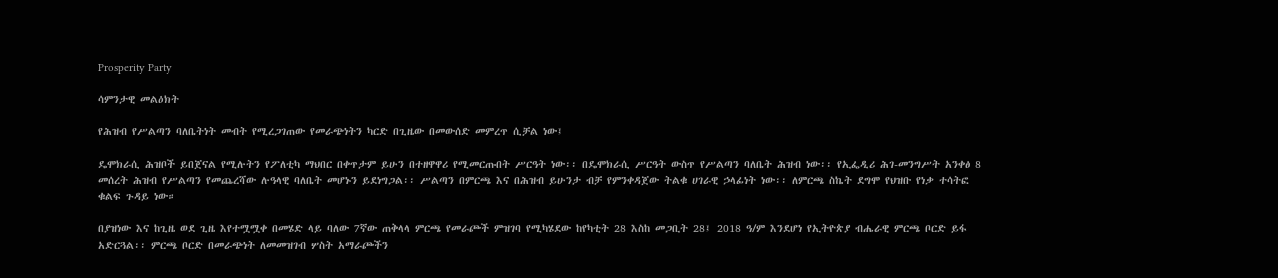Prosperity Party

ሳምንታዊ መልዕክት

የሕዝብ የሥልጣን ባለቤትነት መብት የሚረጋገጠው የመራጭነትን ካርድ በጊዜው በመውሰድ መምረጥ ሲቻል ነው፤

ዴሞክራሲ ሕዝቦች ይበጀናል የሚሉትን የፖለቲካ ማህበር በቀጥታም ይሁን በተዘዋዋሪ የሚመርጡበት ሥርዓት ነው፡፡ በዴሞክራሲ ሥርዓት ውስጥ የሥልጣን ባለቤት ሕዝብ ነው፡፡ የኢፌዲሪ ሕገ-መንግሥት አንቀፅ 8 መሰረት ሕዝብ የሥልጣን የመጨረሻው ሉዓላዊ ባለቤት መሆኑን ይደነግጋል፡፡ ሥልጣን በምርጫ እና በሕዝብ ይሁንታ ብቻ የምንቀዳጀው ትልቁ ሀገራዊ ኃላፊነት ነው፡፡ ለምርጫ ስኬት ደግሞ የህዝቡ የነቃ ተሳትፎ ቁልፍ ጉዳይ ነው።

በያዝነው እና ከጊዜ ወደ ጊዜ እየተሟሟቀ በመሄድ ላይ ባለው 7ኛው ጠቅላላ ምርጫ የመራጮች ምዝገባ የሚካሄደው ከየካቲት 28 እስከ መጋቢት 28፤ 2018 ዓ/ም እንደሆነ የኢትዮጵያ ብሔራዊ ምርጫ ቦርድ ይፋ አድርጓል፡፡ ምርጫ ቦርድ በመራጭነት ለመመዝገብ ሦስት አማራጮችን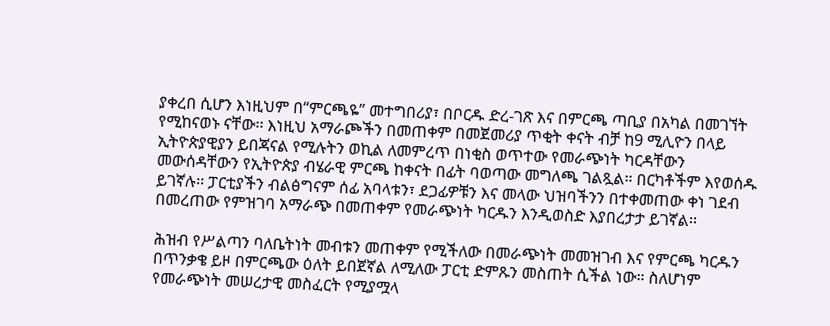ያቀረበ ሲሆን እነዚህም በ“ምርጫዬ” መተግበሪያ፣ በቦርዱ ድረ-ገጽ እና በምርጫ ጣቢያ በአካል በመገኘት የሚከናወኑ ናቸው፡፡ እነዚህ አማራጮችን በመጠቀም በመጀመሪያ ጥቂት ቀናት ብቻ ከ9 ሚሊዮን በላይ ኢትዮጵያዊያን ይበጃናል የሚሉትን ወኪል ለመምረጥ በነቂስ ወጥተው የመራጭነት ካርዳቸውን መውሰዳቸውን የኢትዮጵያ ብሄራዊ ምርጫ ከቀናት በፊት ባወጣው መግለጫ ገልጿል። በርካቶችም እየወሰዱ ይገኛሉ፡፡ ፓርቲያችን ብልፅግናም ሰፊ አባላቱን፣ ደጋፊዎቹን እና መላው ህዝባችንን በተቀመጠው ቀነ ገደብ በመረጠው የምዝገባ አማራጭ በመጠቀም የመራጭነት ካርዱን እንዲወስድ እያበረታታ ይገኛል፡፡

ሕዝብ የሥልጣን ባለቤትነት መብቱን መጠቀም የሚችለው በመራጭነት መመዝገብ እና የምርጫ ካርዱን በጥንቃቄ ይዞ በምርጫው ዕለት ይበጀኛል ለሚለው ፓርቲ ድምጹን መስጠት ሲችል ነው። ስለሆነም የመራጭነት መሠረታዊ መስፈርት የሚያሟላ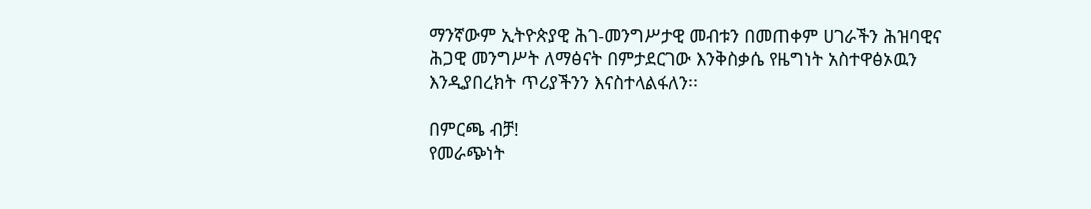ማንኛውም ኢትዮጵያዊ ሕገ-መንግሥታዊ መብቱን በመጠቀም ሀገራችን ሕዝባዊና ሕጋዊ መንግሥት ለማፅናት በምታደርገው እንቅስቃሴ የዜግነት አስተዋፅኦዉን እንዲያበረክት ጥሪያችንን እናስተላልፋለን፡፡

በምርጫ ብቻ!
የመራጭነት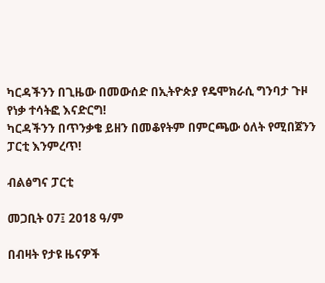ካርዳችንን በጊዜው በመውሰድ በኢትዮጵያ የዴሞክራሲ ግንባታ ጉዞ የነቃ ተሳትፎ እናድርግ!
ካርዳችንን በጥንቃቄ ይዘን በመቆየትም በምርጫው ዕለት የሚበጀንን ፓርቲ እንምረጥ!

ብልፅግና ፓርቲ

መጋቢት 07፤ 2018 ዓ/ም

በብዛት የታዩ ዜናዎች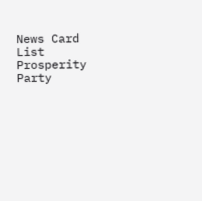News Card List
Prosperity Party